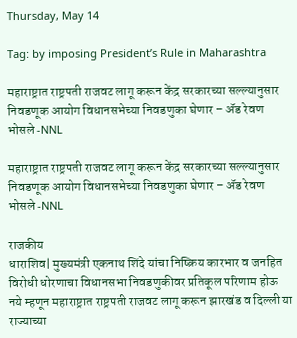Thursday, May 14

Tag: by imposing President’s Rule in Maharashtra

महाराष्ट्रात राष्ट्रपती राजवट लागू करून केंद्र सरकारच्या सल्ल्यानुसार निवडणूक आयोग विधानसभेच्या निवडणुका घेणार – ॲड रेवण भोसले -NNL

महाराष्ट्रात राष्ट्रपती राजवट लागू करून केंद्र सरकारच्या सल्ल्यानुसार निवडणूक आयोग विधानसभेच्या निवडणुका घेणार – ॲड रेवण भोसले -NNL

राजकीय
धाराशिव| मुख्यमंत्री एकनाथ शिंदे यांचा निष्क्रिय कारभार व जनहित विरोधी धोरणाचा विधानसभा निवडणुकीवर प्रतिकूल परिणाम होऊ नये म्हणून महाराष्ट्रात राष्ट्रपती राजवट लागू करून झारखंड व दिल्ली या राज्याच्या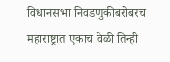विधानसभा निवडणुकीबरोबरच महाराष्ट्रात एकाच वेळी तिन्ही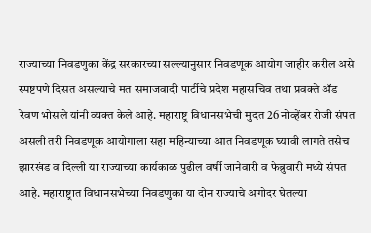राज्याच्या निवडणुका केंद्र सरकारच्या सल्ल्यानुसार निवडणूक आयोग जाहीर करील असे स्पष्टपणे दिसत असल्याचे मत समाजवादी पार्टीचे प्रदेश महासचिव तथा प्रवक्ते ॲड रेवण भोसले यांनी व्यक्त केले आहे. महाराष्ट्र विधानसभेची मुदत 26 नोव्हेंबर रोजी संपत असली तरी निवडणूक आयोगाला सहा महिन्याच्या आत निवडणूक घ्यावी लागते तसेच झारखंड व दिल्ली या राज्याच्या कार्यकाळ पुढील वर्षी जानेवारी व फेब्रुवारी मध्ये संपत आहे. महाराष्ट्रात विधानसभेच्या निवडणुका या दोन राज्याचे अगोदर घेतल्या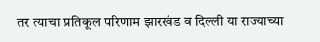तर त्याचा प्रतिकूल परिणाम झारखंड व दिल्ली या राज्याच्या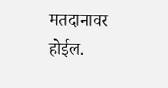मतदानावर होईल.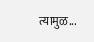त्यामुळ...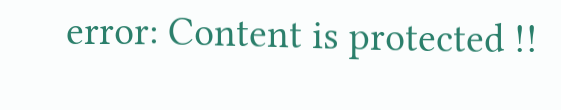error: Content is protected !!